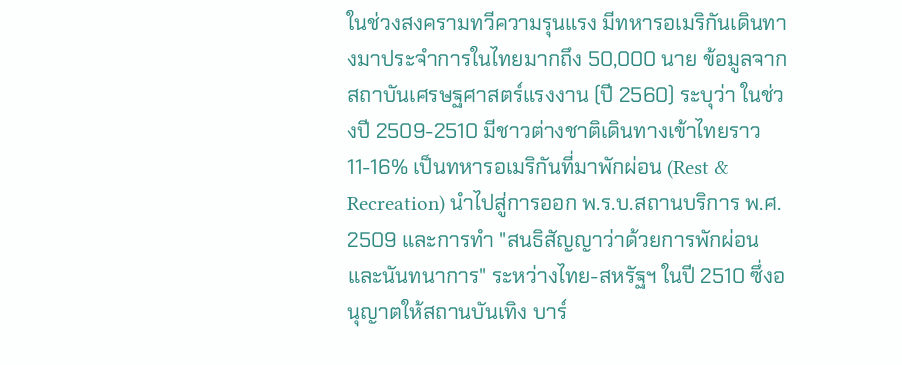ในช่วงสงครามทวีความรุนแรง มีทหารอเมริกันเดินทางมาประจำการในไทยมากถึง 50,000 นาย ข้อมูลจากสถาบันเศรษฐศาสตร์แรงงาน (ปี 2560) ระบุว่า ในช่วงปี 2509-2510 มีชาวต่างชาติเดินทางเข้าไทยราว 11-16% เป็นทหารอเมริกันที่มาพักผ่อน (Rest & Recreation) นำไปสู่การออก พ.ร.บ.สถานบริการ พ.ศ. 2509 และการทำ "สนธิสัญญาว่าด้วยการพักผ่อนและนันทนาการ" ระหว่างไทย-สหรัฐฯ ในปี 2510 ซึ่งอนุญาตให้สถานบันเทิง บาร์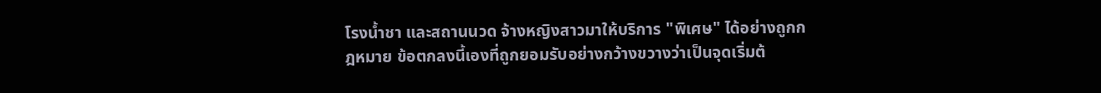โรงน้ำชา และสถานนวด จ้างหญิงสาวมาให้บริการ "พิเศษ" ได้อย่างถูกกฎหมาย ข้อตกลงนี้เองที่ถูกยอมรับอย่างกว้างขวางว่าเป็นจุดเริ่มต้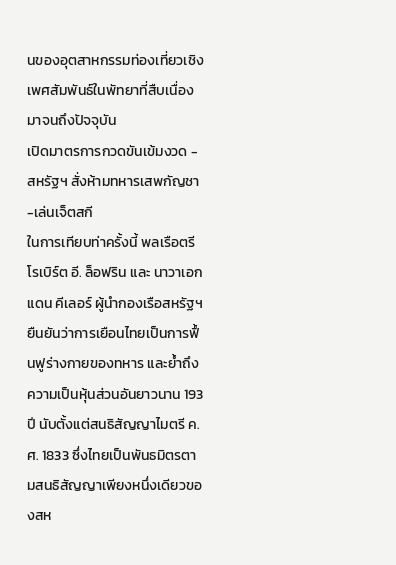นของอุตสาหกรรมท่องเที่ยวเชิงเพศสัมพันธ์ในพัทยาที่สืบเนื่องมาจนถึงปัจจุบัน
เปิดมาตรการกวดขันเข้มงวด - สหรัฐฯ สั่งห้ามทหารเสพกัญชา-เล่นเจ็ตสกี
ในการเทียบท่าครั้งนี้ พลเรือตรี โรเบิร์ต อี. ล็อฟริน และ นาวาเอก แดน คีเลอร์ ผู้นำกองเรือสหรัฐฯ ยืนยันว่าการเยือนไทยเป็นการฟื้นฟูร่างกายของทหาร และย้ำถึงความเป็นหุ้นส่วนอันยาวนาน 193 ปี นับตั้งแต่สนธิสัญญาไมตรี ค.ศ. 1833 ซึ่งไทยเป็นพันธมิตรตามสนธิสัญญาเพียงหนึ่งเดียวของสห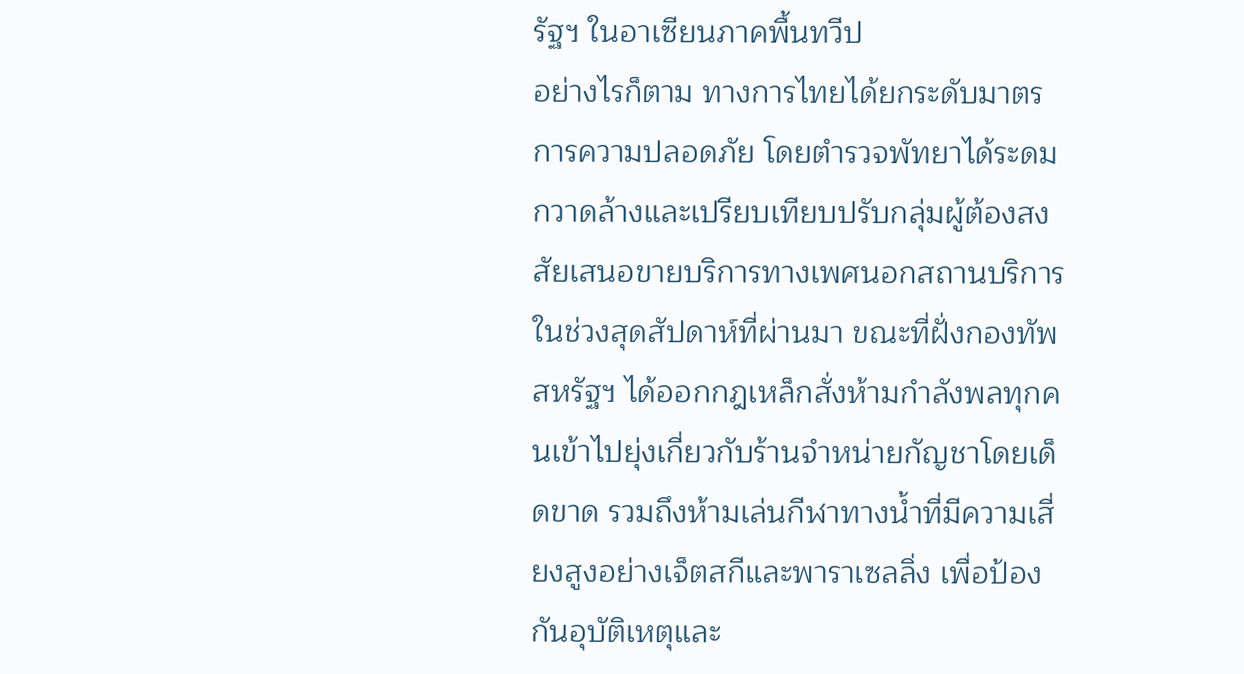รัฐฯ ในอาเซียนภาคพื้นทวีป
อย่างไรก็ตาม ทางการไทยได้ยกระดับมาตรการความปลอดภัย โดยตำรวจพัทยาได้ระดมกวาดล้างและเปรียบเทียบปรับกลุ่มผู้ต้องสงสัยเสนอขายบริการทางเพศนอกสถานบริการในช่วงสุดสัปดาห์ที่ผ่านมา ขณะที่ฝั่งกองทัพสหรัฐฯ ได้ออกกฎเหล็กสั่งห้ามกำลังพลทุกคนเข้าไปยุ่งเกี่ยวกับร้านจำหน่ายกัญชาโดยเด็ดขาด รวมถึงห้ามเล่นกีฬาทางน้ำที่มีความเสี่ยงสูงอย่างเจ็ตสกีและพาราเซลลิ่ง เพื่อป้องกันอุบัติเหตุและ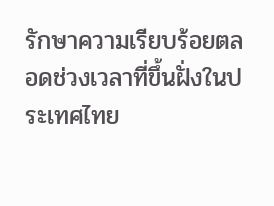รักษาความเรียบร้อยตลอดช่วงเวลาที่ขึ้นฝั่งในประเทศไทย